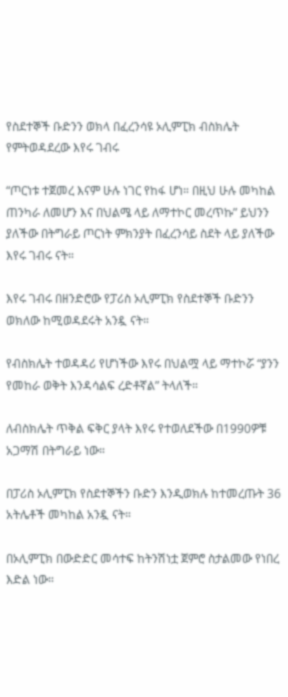የስደተኞች ቡድንን ወክላ በፈረንሳዩ ኦሊምፒክ ብስክሌት የምትወዳደረው እየሩ ገብሩ

“ጦርነቱ ተጀመረ እናም ሁሉ ነገር የከፋ ሆነ። በዚህ ሁሉ መካከል ጠንካራ ለመሆን እና በህልሜ ላይ ለማተኮር መረጥኩ” ይህንን ያለችው በትግራይ ጦርነት ምክንያት በፈረንሳይ ስደት ላይ ያለችው እየሩ ገብሩ ናት።

እየሩ ገብሩ በዘንድሮው የፓሪስ ኦሊምፒክ የስደተኞች ቡድንን ወክለው ከሚወዳደሩት አንዷ ናት።

የብስክሌት ተወዳዳሪ የሆነችው እየሩ በህልሟ ላይ ማተኮሯ “ያንን የመከራ ወቅት እንዳሳልፍ ረድቶኛል” ትላለች።

ለብስክሌት ጥቅል ፍቅር ያላት እየሩ የተወለደችው በ1990ዎቹ አጋማሽ በትግራይ ነው።

በፓሪስ ኦሊምፒክ የስደተኞችን ቡድን እንዲወክሉ ከተመረጡት 36 አትሌቶች መካከል አንዷ ናት።

በኦሊምፒክ በውድድር መሳተፍ ከትንሽነቷ ጀምሮ ስታልመው የነበረ እድል ነው።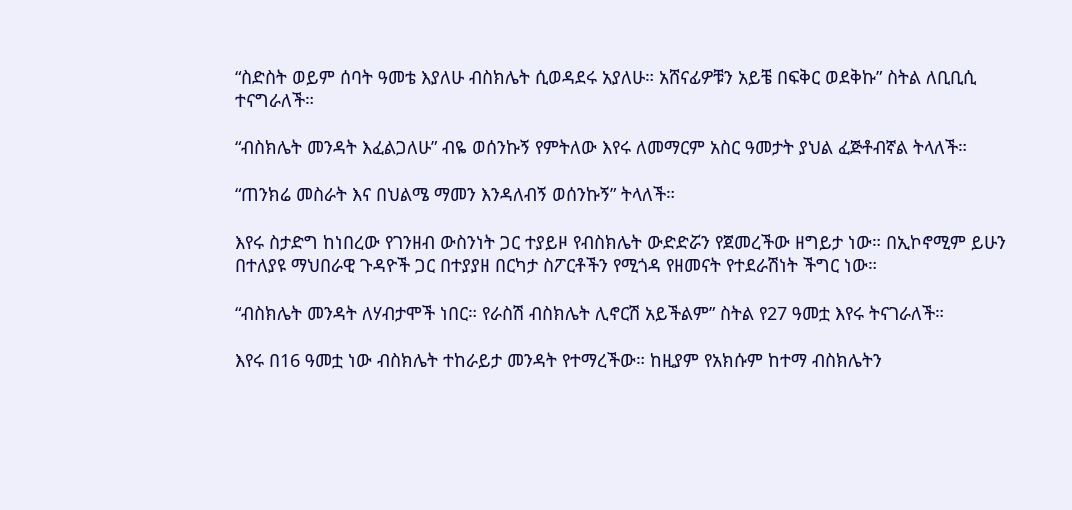“ስድስት ወይም ሰባት ዓመቴ እያለሁ ብስክሌት ሲወዳደሩ አያለሁ። አሸናፊዎቹን አይቼ በፍቅር ወደቅኩ” ስትል ለቢቢሲ ተናግራለች።

“ብስክሌት መንዳት እፈልጋለሁ” ብዬ ወሰንኩኝ የምትለው እየሩ ለመማርም አስር ዓመታት ያህል ፈጅቶብኛል ትላለች።

“ጠንክሬ መስራት እና በህልሜ ማመን እንዳለብኝ ወሰንኩኝ” ትላለች።

እየሩ ስታድግ ከነበረው የገንዘብ ውስንነት ጋር ተያይዞ የብስክሌት ውድድሯን የጀመረችው ዘግይታ ነው። በኢኮኖሚም ይሁን በተለያዩ ማህበራዊ ጉዳዮች ጋር በተያያዘ በርካታ ስፖርቶችን የሚጎዳ የዘመናት የተደራሽነት ችግር ነው።

“ብስክሌት መንዳት ለሃብታሞች ነበር። የራስሽ ብስክሌት ሊኖርሽ አይችልም” ስትል የ27 ዓመቷ እየሩ ትናገራለች።

እየሩ በ16 ዓመቷ ነው ብስክሌት ተከራይታ መንዳት የተማረችው። ከዚያም የአክሱም ከተማ ብስክሌትን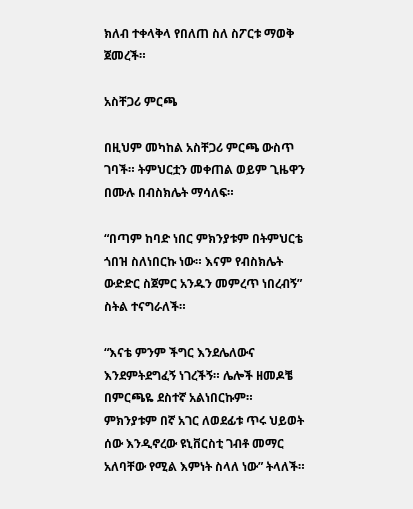ክለብ ተቀላቅላ የበለጠ ስለ ስፖርቱ ማወቅ ጀመረች።

አስቸጋሪ ምርጫ

በዚህም መካከል አስቸጋሪ ምርጫ ውስጥ ገባች። ትምህርቷን መቀጠል ወይም ጊዜዋን በሙሉ በብስክሌት ማሳለፍ።

“በጣም ከባድ ነበር ምክንያቱም በትምህርቴ ጎበዝ ስለነበርኩ ነው። እናም የብስክሌት ውድድር ስጀምር አንዱን መምረጥ ነበረብኝ” ስትል ተናግራለች።

“እናቴ ምንም ችግር እንደሌለውና እንደምትደግፈኝ ነገረችኝ። ሌሎች ዘመዶቼ በምርጫዬ ደስተኛ አልነበርኩም። ምክንያቱም በኛ አገር ለወደፊቱ ጥሩ ህይወት ሰው እንዲኖረው ዩኒቨርስቲ ገብቶ መማር አለባቸው የሚል እምነት ስላለ ነው” ትላለች።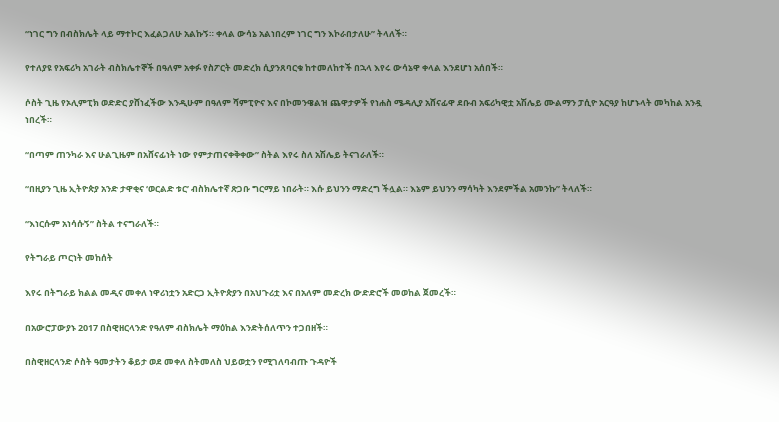“ነገር ግን በብስክሌት ላይ ማተኮር እፈልጋለሁ አልኩኝ። ቀላል ውሳኔ አልነበረም ነገር ግን እኮራበታለሁ” ትላለች።

የተለያዩ የአፍሪካ አገራት ብስክሌተኞች በዓለም አቀፉ የስፖርት መድረክ ሲያንጸባርቁ ከተመለከተች በኋላ እየሩ ውሳኔዋ ቀላል እንደሆነ አሰበች።

ሶስት ጊዜ የኦሊምፒክ ወድድር ያሸነፈችው እንዲሁም በዓለም ሻምፒዮና እና በኮመንዌልዝ ጨዋታዎች የነሐስ ሜዳሊያ አሸናፊዋ ደቡብ አፍሪካዊቷ አሽሌይ ሙልማን ፓሲዮ አርዓያ ከሆኑላት መካከል አንዷ ነበረች።

“በጣም ጠንካራ እና ሁልጊዜም በአሸናፊነት ነው የምታጠናቀቅቀው” ስትል እየሩ ስለ አሽሌይ ትናገራለች።

“በዚያን ጊዜ ኢትዮጵያ አንድ ታዋቂና ‘ወርልድ ቱር’ ብስክሌተኛ ጽጋቡ ግርማይ ነበራት። እሱ ይህንን ማድረግ ችሏል። እኔም ይህንን ማሳካት እንደምችል አመንኩ” ትላለች።

“እነርሱም አነሳሱኝ” ስትል ተናግራለች።

የትግራይ ጦርነት መከሰት

እየሩ በትግራይ ክልል መዲና መቀለ ነዋሪነቷን አድርጋ ኢትዮጵያን በአህጉሪቷ እና በአለም መድረክ ውድድሮች መወከል ጀመረች።

በአውሮፓውያኑ 2017 በስዊዘርላንድ የዓለም ብስክሌት ማዕከል እንድትሰለጥን ተጋበዘች።

በስዊዘርላንድ ሶስት ዓመታትን ቆይታ ወደ መቀለ ስትመለስ ህይወቷን የሚገለባብጡ ጉዳዮች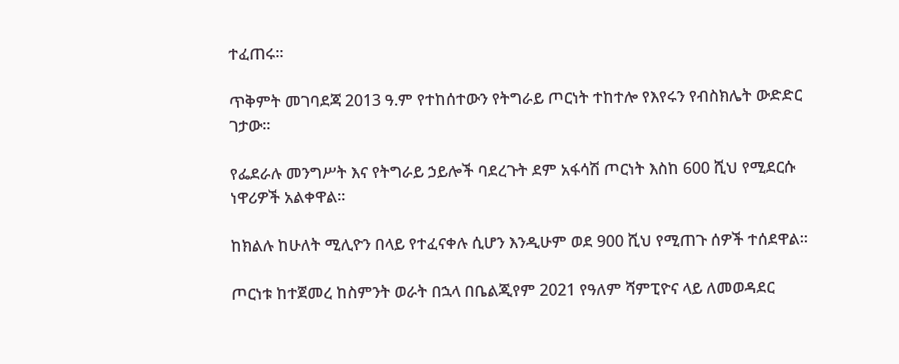ተፈጠሩ።

ጥቅምት መገባደጃ 2013 ዓ.ም የተከሰተውን የትግራይ ጦርነት ተከተሎ የእየሩን የብስክሌት ውድድር ገታው።

የፌደራሉ መንግሥት እና የትግራይ ኃይሎች ባደረጉት ደም አፋሳሽ ጦርነት እስከ 600 ሺህ የሚደርሱ ነዋሪዎች አልቀዋል።

ከክልሉ ከሁለት ሚሊዮን በላይ የተፈናቀሉ ሲሆን እንዲሁም ወደ 900 ሺህ የሚጠጉ ሰዎች ተሰደዋል።

ጦርነቱ ከተጀመረ ከስምንት ወራት በኋላ በቤልጂየም 2021 የዓለም ሻምፒዮና ላይ ለመወዳደር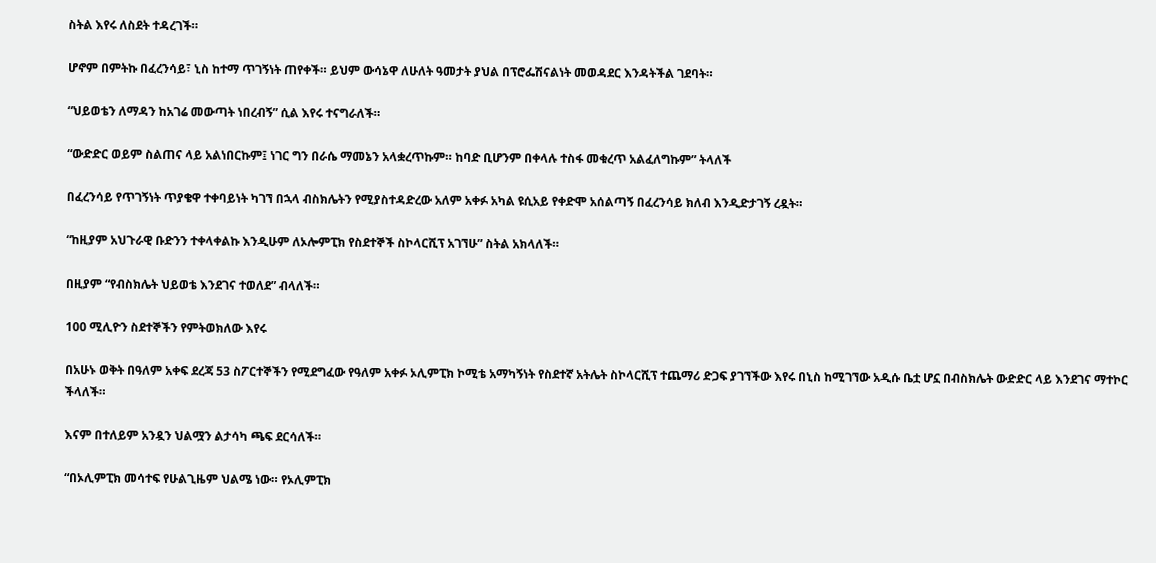ስትል እየሩ ለስደት ተዳረገች።

ሆኖም በምትኩ በፈረንሳይ፣ ኒስ ከተማ ጥገኝነት ጠየቀች። ይህም ውሳኔዋ ለሁለት ዓመታት ያህል በፕሮፌሽናልነት መወዳደር እንዳትችል ገደባት።

“ህይወቴን ለማዳን ከአገሬ መውጣት ነበረብኝ” ሲል እየሩ ተናግራለች።

“ውድድር ወይም ስልጠና ላይ አልነበርኩም፤ ነገር ግን በራሴ ማመኔን አላቋረጥኩም። ከባድ ቢሆንም በቀላሉ ተስፋ መቁረጥ አልፈለግኩም” ትላለች

በፈረንሳይ የጥገኝነት ጥያቄዋ ተቀባይነት ካገኘ በኋላ ብስክሌትን የሚያስተዳድረው አለም አቀፉ አካል ዩሲአይ የቀድሞ አሰልጣኝ በፈረንሳይ ክለብ እንዲድታገኝ ረዷት።

“ከዚያም አህጉራዊ ቡድንን ተቀላቀልኩ እንዲሁም ለኦሎምፒክ የስደተኞች ስኮላርሺፕ አገኘሁ” ስትል አክላለች።

በዚያም “የብስክሌት ህይወቴ እንደገና ተወለደ” ብላለች።

100 ሚሊዮን ስደተኞችን የምትወክለው እየሩ

በአሁኑ ወቅት በዓለም አቀፍ ደረጃ 53 ስፖርተኞችን የሚደግፈው የዓለም አቀፉ ኦሊምፒክ ኮሚቴ አማካኝነት የስደተኛ አትሌት ስኮላርሺፕ ተጨማሪ ድጋፍ ያገኘችው እየሩ በኒስ ከሚገኘው አዲሱ ቤቷ ሆኗ በብስክሌት ውድድር ላይ እንደገና ማተኮር ችላለች።

እናም በተለይም አንዷን ህልሟን ልታሳካ ጫፍ ደርሳለች።

“በኦሊምፒክ መሳተፍ የሁልጊዜም ህልሜ ነው። የኦሊምፒክ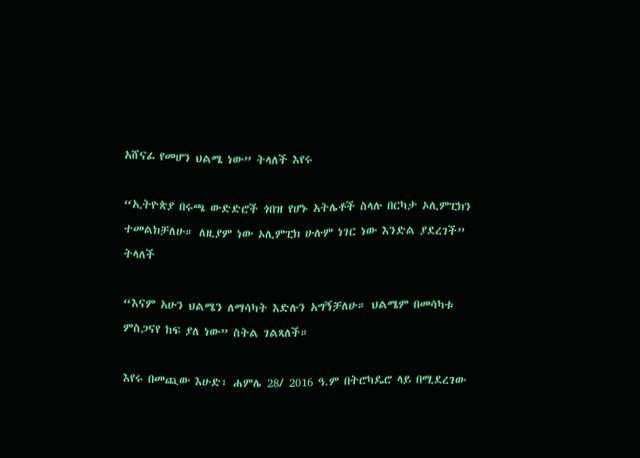አሸናፊ የመሆን ህልሜ ነው” ትላለች እየሩ

“ኢትዮጵያ በሩጫ ውድድሮች ጎበዝ የሆኑ አትሌቶች ስላሉ በርካታ ኦሊምፒክን ተመልክቻለሁ። ለዚያም ነው ኦሊምፒክ ሁሉም ነገር ነው እንድል ያደረገች” ትላለች

“እናም አሁን ህልሜን ለማሳካት እድሉን አግኝቻለሁ። ህልሜም በመሳካቱ ምስጋናየ ከፍ ያለ ነው” ስትል ገልጻለች።

እየሩ በመጪው እሁድ፣ ሐምሌ 28/ 2016 ዓ.ም በትሮካዴሮ ላይ በሚደረገው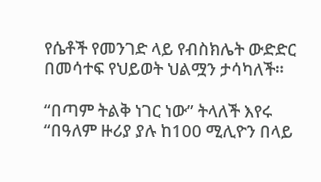የሴቶች የመንገድ ላይ የብስክሌት ውድድር በመሳተፍ የህይወት ህልሟን ታሳካለች።

“በጣም ትልቅ ነገር ነው” ትላለች እየሩ “በዓለም ዙሪያ ያሉ ከ100 ሚሊዮን በላይ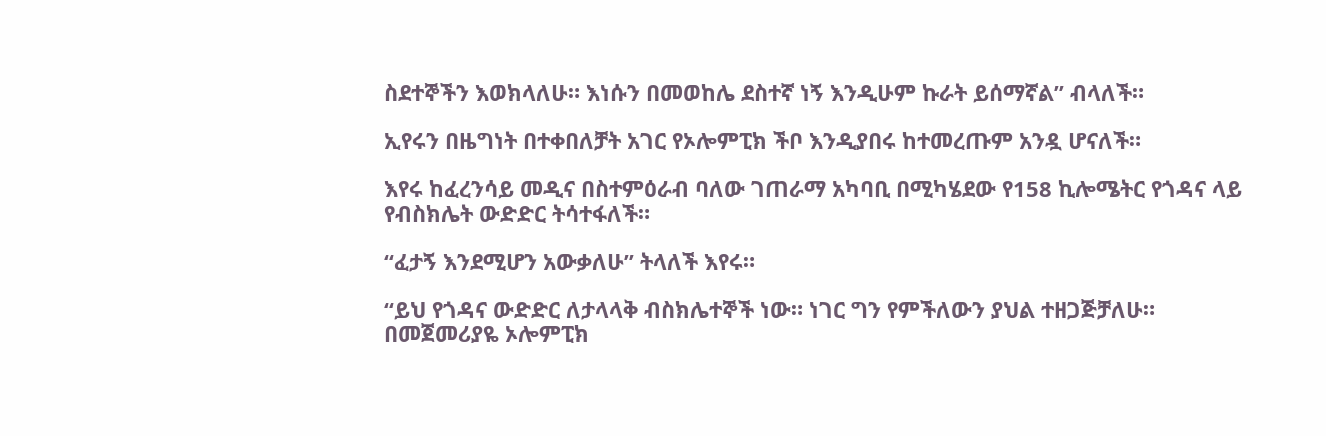ስደተኞችን እወክላለሁ። እነሱን በመወከሌ ደስተኛ ነኝ እንዲሁም ኩራት ይሰማኛል” ብላለች።

ኢየሩን በዜግነት በተቀበለቻት አገር የኦሎምፒክ ችቦ እንዲያበሩ ከተመረጡም አንዷ ሆናለች።

እየሩ ከፈረንሳይ መዲና በስተምዕራብ ባለው ገጠራማ አካባቢ በሚካሄደው የ158 ኪሎሜትር የጎዳና ላይ የብስክሌት ውድድር ትሳተፋለች።

“ፈታኝ እንደሚሆን አውቃለሁ” ትላለች እየሩ።

“ይህ የጎዳና ውድድር ለታላላቅ ብስክሌተኞች ነው። ነገር ግን የምችለውን ያህል ተዘጋጅቻለሁ። በመጀመሪያዬ ኦሎምፒክ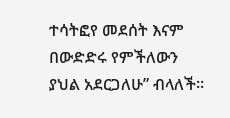ተሳትፎየ መደሰት እናም በውድድሩ የምችለውን ያህል አደርጋለሁ” ብላለች።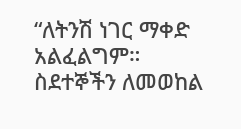“ለትንሽ ነገር ማቀድ አልፈልግም። ስደተኞችን ለመወከል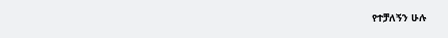የተቻለኝን ሁሉ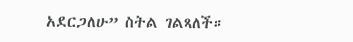አደርጋለሁ” ስትል ገልጻለች።